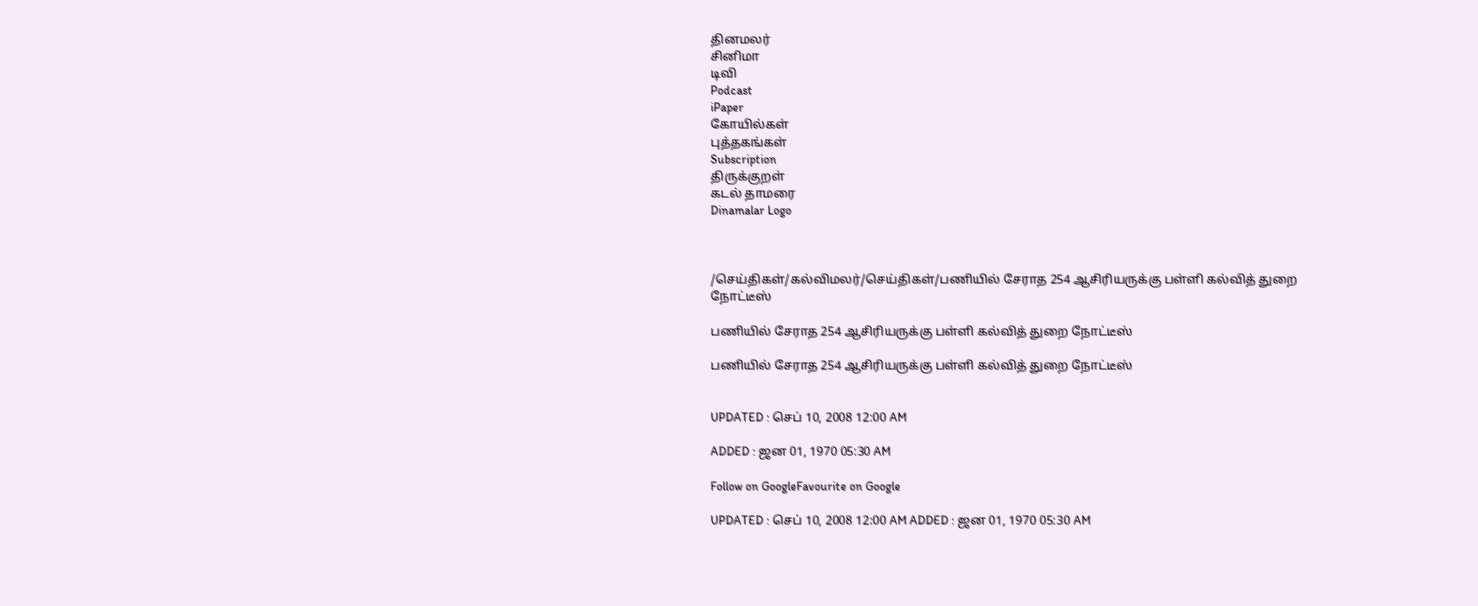தினமலர்
சினிமா
டிவி
Podcast
iPaper
கோயில்கள்
புத்தகங்கள்
Subscription
திருக்குறள்
கடல் தாமரை
Dinamalar Logo



/செய்திகள்/கல்விமலர்/செய்திகள்/பணியில் சேராத 254 ஆசிரியருக்கு பள்ளி கல்வித் துறை நோட்டீஸ்

பணியில் சேராத 254 ஆசிரியருக்கு பள்ளி கல்வித் துறை நோட்டீஸ்

பணியில் சேராத 254 ஆசிரியருக்கு பள்ளி கல்வித் துறை நோட்டீஸ்


UPDATED : செப் 10, 2008 12:00 AM

ADDED : ஜன 01, 1970 05:30 AM

Follow on GoogleFavourite on Google

UPDATED : செப் 10, 2008 12:00 AM ADDED : ஜன 01, 1970 05:30 AM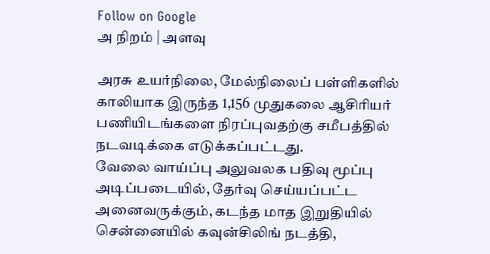Follow on Google
அ நிறம் | அளவு

அரசு உயர்நிலை, மேல்நிலைப் பள்ளிகளில் காலியாக இருந்த 1,156 முதுகலை ஆசிரியர் பணியிடங்களை நிரப்புவதற்கு சமீபத்தில் நடவடிக்கை எடுக்கப்பட்டது.
வேலை வாய்ப்பு அலுவலக பதிவு மூப்பு அடிப்படையில், தேர்வு செய்யப்பட்ட அனைவருக்கும், கடந்த மாத இறுதியில் சென்னையில் கவுன்சிலிங் நடத்தி,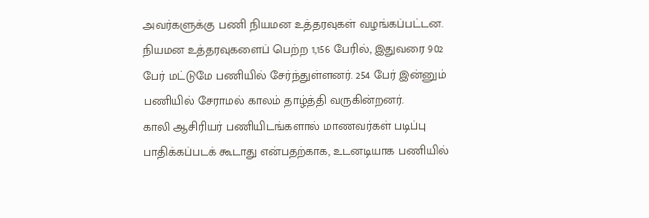அவர்களுக்கு பணி நியமன உத்தரவுகள் வழங்கப்பட்டன.
நியமன உத்தரவுகளைப் பெற்ற 1,156 பேரில், இதுவரை 902 பேர் மட்டுமே பணியில் சேர்ந்துள்ளனர். 254 பேர் இன்னும் பணியில் சேராமல் காலம் தாழ்த்தி வருகின்றனர்.
காலி ஆசிரியர் பணியிடங்களால் மாணவர்கள் படிப்பு பாதிக்கப்படக் கூடாது என்பதற்காக, உடனடியாக பணியில்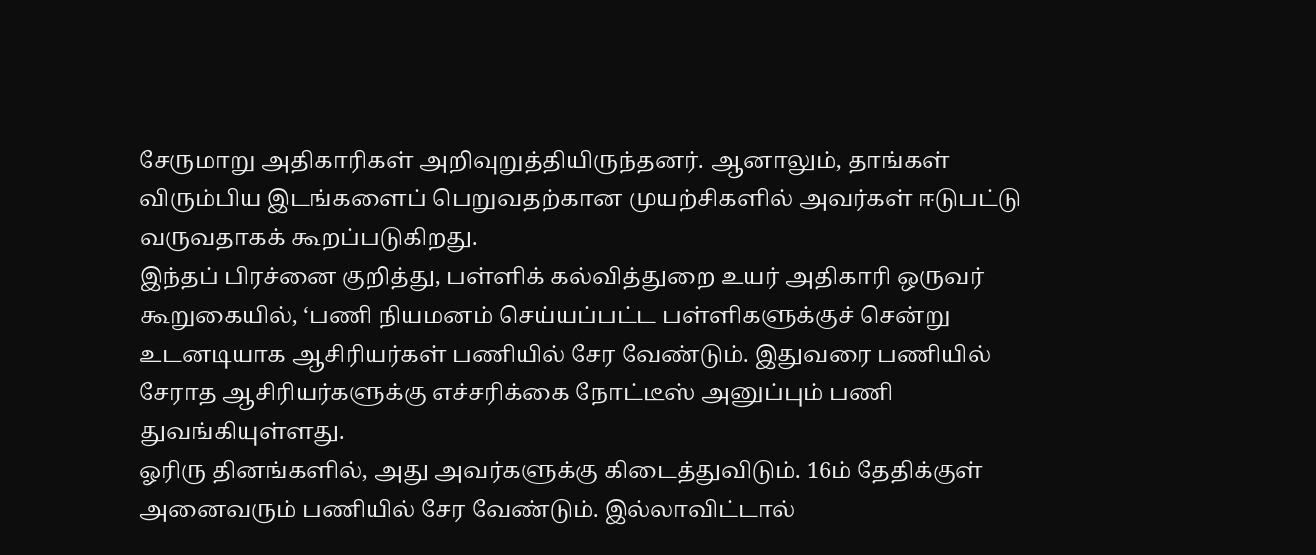சேருமாறு அதிகாரிகள் அறிவுறுத்தியிருந்தனர். ஆனாலும், தாங்கள் விரும்பிய இடங்களைப் பெறுவதற்கான முயற்சிகளில் அவர்கள் ஈடுபட்டு வருவதாகக் கூறப்படுகிறது.
இந்தப் பிரச்னை குறித்து, பள்ளிக் கல்வித்துறை உயர் அதிகாரி ஒருவர் கூறுகையில், ‘பணி நியமனம் செய்யப்பட்ட பள்ளிகளுக்குச் சென்று உடனடியாக ஆசிரியர்கள் பணியில் சேர வேண்டும். இதுவரை பணியில் சேராத ஆசிரியர்களுக்கு எச்சரிக்கை நோட்டீஸ் அனுப்பும் பணி துவங்கியுள்ளது.
ஓரிரு தினங்களில், அது அவர்களுக்கு கிடைத்துவிடும். 16ம் தேதிக்குள் அனைவரும் பணியில் சேர வேண்டும். இல்லாவிட்டால்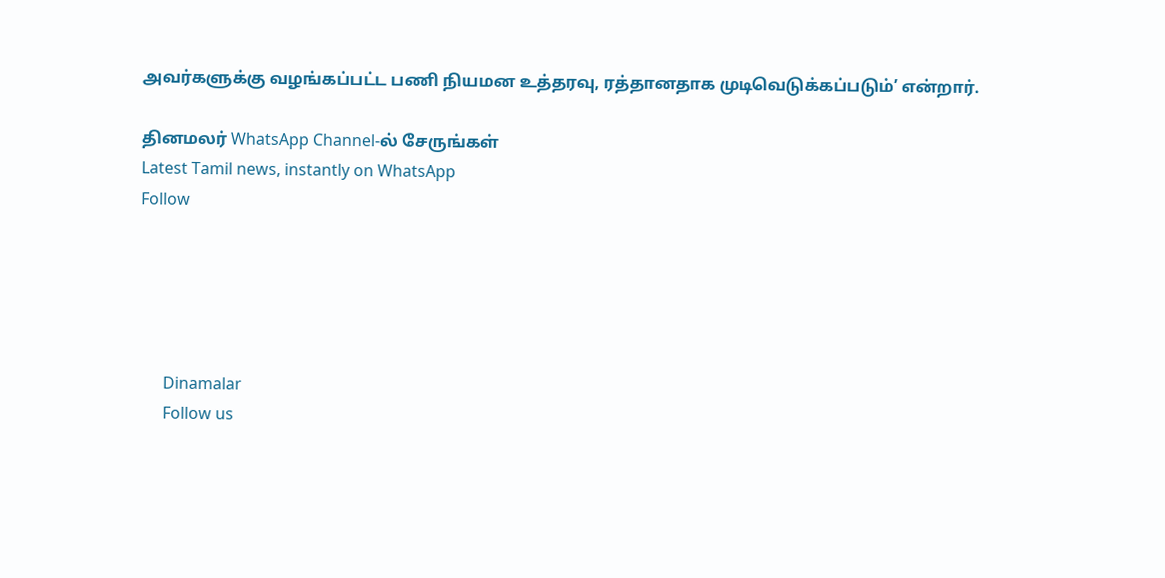அவர்களுக்கு வழங்கப்பட்ட பணி நியமன உத்தரவு, ரத்தானதாக முடிவெடுக்கப்படும்’ என்றார்.

தினமலர் WhatsApp Channel-ல் சேருங்கள்
Latest Tamil news, instantly on WhatsApp
Follow





      Dinamalar
      Follow us